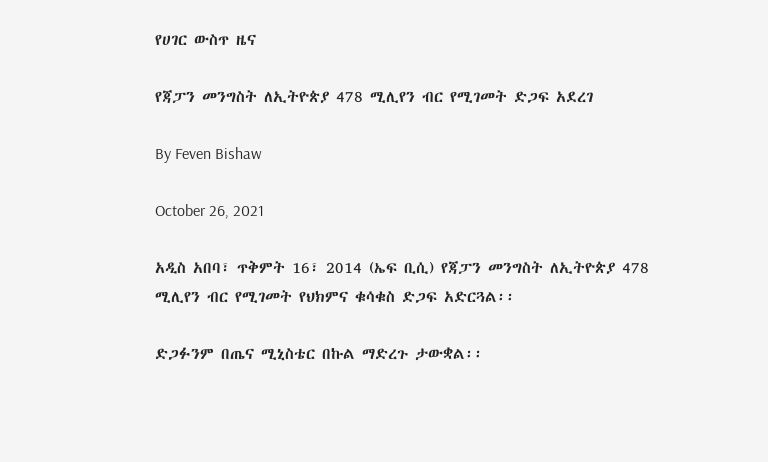የሀገር ውስጥ ዜና

የጃፓን መንግስት ለኢትዮጵያ 478 ሚሊየን ብር የሚገመት ድጋፍ አደረገ

By Feven Bishaw

October 26, 2021

አዲስ አበባ፣ ጥቅምት 16፣ 2014 (ኤፍ ቢሲ) የጃፓን መንግስት ለኢትዮጵያ 478 ሚሊየን ብር የሚገመት የህክምና ቁሳቁስ ድጋፍ አድርጓል፡፡

ድጋፉንም በጤና ሚኒስቴር በኩል ማድረጉ ታውቋል፡፡